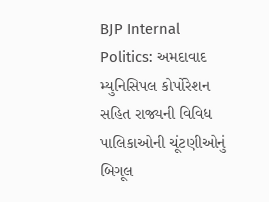BJP Internal Politics: અમદાવાદ મ્યુનિસિપલ કોર્પોરેશન સહિત રાજ્યની વિવિધ પાલિકાઓની ચૂંટણીઓનું બિગૂલ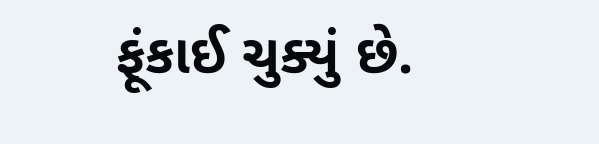ફૂંકાઈ ચુક્યું છે.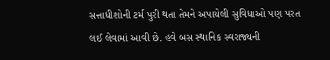સત્તાધીશોની ટર્મ પુરી થતા તેમને અપાયેલી સુવિધાઓ પણ પરત લઈ લેવામાં આવી છે. હવે બસ સ્થાનિક સ્વરાજ્યની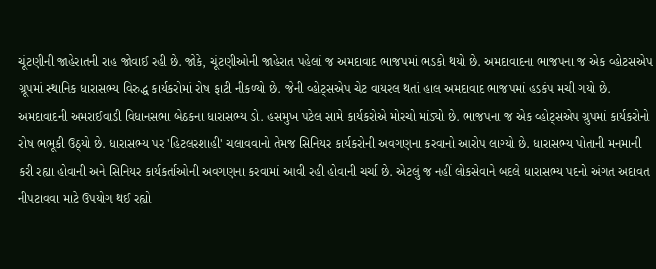ચૂંટણીની જાહેરાતની રાહ જોવાઈ રહી છે. જોકે, ચૂંટણીઓની જાહેરાત પહેલાં જ અમદાવાદ ભાજપમાં ભડકો થયો છે. અમદાવાદના ભાજપના જ એક વ્હોટસએપ ગ્રૂપમાં સ્થાનિક ધારાસભ્ય વિરુદ્ધ કાર્યકરોમાં રોષ ફાટી નીકળ્યો છે. જેની વ્હોટ્સએપ ચેટ વાયરલ થતાં હાલ અમદાવાદ ભાજપમાં હડકંપ મચી ગયો છે.
અમદાવાદની અમરાઈવાડી વિધાનસભા બેઠકના ધારાસભ્ય ડો. હસમુખ પટેલ સામે કાર્યકરોએ મોરચો માંડ્યો છે. ભાજપના જ એક વ્હોટ્સએપ ગ્રુપમાં કાર્યકરોનો રોષ ભભૂકી ઉઠ્યો છે. ધારાસભ્ય પર 'હિટલરશાહી' ચલાવવાનો તેમજ સિનિયર કાર્યકરોની અવગણના કરવાનો આરોપ લાગ્યો છે. ધારાસભ્ય પોતાની મનમાની કરી રહ્યા હોવાની અને સિનિયર કાર્યકર્તાઓની અવગણના કરવામાં આવી રહી હોવાની ચર્ચા છે. એટલું જ નહીં લોકસેવાને બદલે ધારાસભ્ય પદનો અંગત અદાવત નીપટાવવા માટે ઉપયોગ થઈ રહ્યો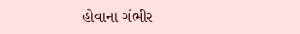હોવાના ગંભીર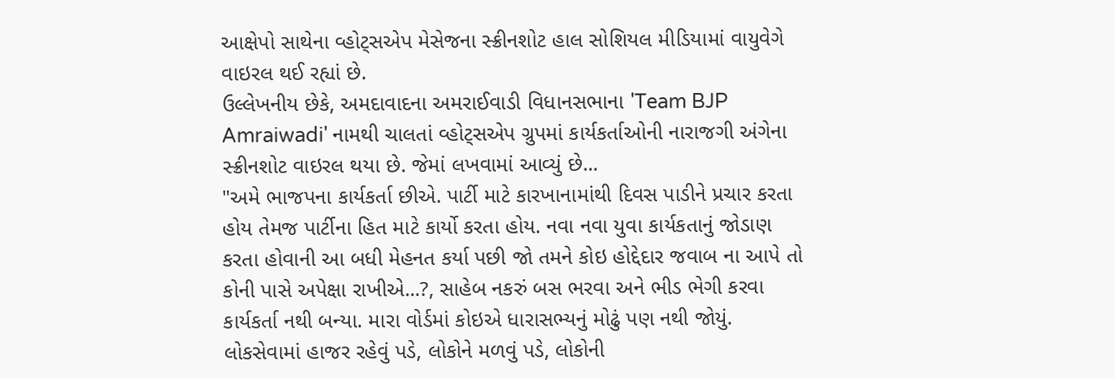આક્ષેપો સાથેના વ્હોટ્સએપ મેસેજના સ્ક્રીનશોટ હાલ સોશિયલ મીડિયામાં વાયુવેગે વાઇરલ થઈ રહ્યાં છે.
ઉલ્લેખનીય છેકે, અમદાવાદના અમરાઈવાડી વિધાનસભાના 'Team BJP Amraiwadi' નામથી ચાલતાં વ્હોટ્સએપ ગ્રુપમાં કાર્યકર્તાઓની નારાજગી અંગેના સ્ક્રીનશોટ વાઇરલ થયા છે. જેમાં લખવામાં આવ્યું છે...
"અમે ભાજપના કાર્યકર્તા છીએ. પાર્ટી માટે કારખાનામાંથી દિવસ પાડીને પ્રચાર કરતા હોય તેમજ પાર્ટીના હિત માટે કાર્યો કરતા હોય. નવા નવા યુવા કાર્યકતાનું જોડાણ કરતા હોવાની આ બધી મેહનત કર્યા પછી જો તમને કોઇ હોદ્દેદાર જવાબ ના આપે તો કોની પાસે અપેક્ષા રાખીએ...?, સાહેબ નકરું બસ ભરવા અને ભીડ ભેગી કરવા કાર્યકર્તા નથી બન્યા. મારા વોર્ડમાં કોઇએ ધારાસભ્યનું મોઢું પણ નથી જોયું. લોકસેવામાં હાજર રહેવું પડે, લોકોને મળવું પડે, લોકોની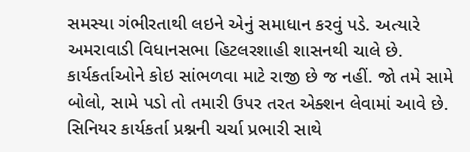સમસ્યા ગંભીરતાથી લઇને એનું સમાધાન કરવું પડે. અત્યારે અમરાવાડી વિધાનસભા હિટલરશાહી શાસનથી ચાલે છે. કાર્યકર્તાઓને કોઇ સાંભળવા માટે રાજી છે જ નહીં. જો તમે સામે બોલો, સામે પડો તો તમારી ઉપર તરત એક્શન લેવામાં આવે છે. સિનિયર કાર્યકર્તા પ્રશ્નની ચર્ચા પ્રભારી સાથે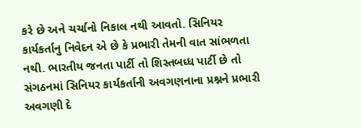કરે છે અને ચર્ચાનો નિકાલ નથી આવતો. સિનિયર કાર્યકર્તાનુ નિવેદન એ છે કે પ્રભારી તેમની વાત સાંભળતા નથી. ભારતીય જનતા પાર્ટી તો શિસ્તબધ્ધ પાર્ટી છે તો સંગઠનમાં સિનિયર કાર્યકર્તાની અવગણનાના પ્રશ્નને પ્રભારી અવગણી દે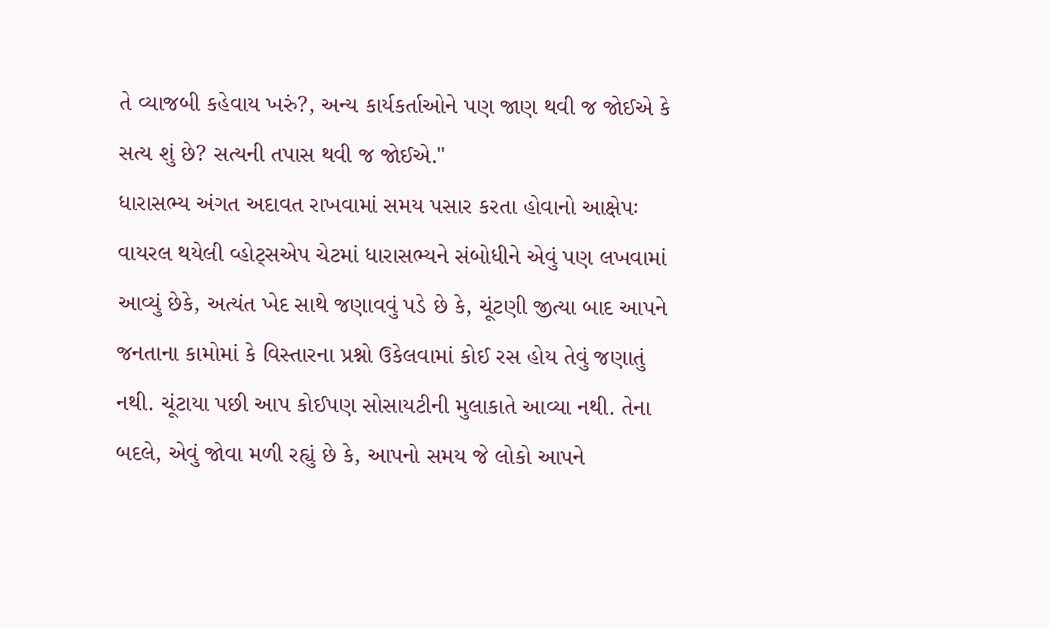તે વ્યાજબી કહેવાય ખરું?, અન્ય કાર્યકર્તાઓને પણ જાણ થવી જ જોઈએ કે સત્ય શું છે? સત્યની તપાસ થવી જ જોઈએ."
ધારાસભ્ય અંગત અદાવત રાખવામાં સમય પસાર કરતા હોવાનો આક્ષેપઃ
વાયરલ થયેલી વ્હોટ્સએપ ચેટમાં ધારાસભ્યને સંબોધીને એવું પણ લખવામાં આવ્યું છેકે, અત્યંત ખેદ સાથે જણાવવું પડે છે કે, ચૂંટણી જીત્યા બાદ આપને જનતાના કામોમાં કે વિસ્તારના પ્રશ્નો ઉકેલવામાં કોઈ રસ હોય તેવું જણાતું નથી. ચૂંટાયા પછી આપ કોઈપણ સોસાયટીની મુલાકાતે આવ્યા નથી. તેના બદલે, એવું જોવા મળી રહ્યું છે કે, આપનો સમય જે લોકો આપને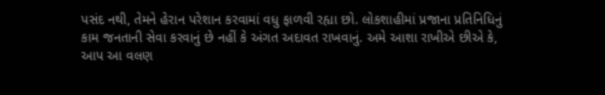પસંદ નથી, તેમને હેરાન પરેશાન કરવામાં વધુ ફાળવી રહ્યા છો. લોકશાહીમાં પ્રજાના પ્રતિનિધિનું કામ જનતાની સેવા કરવાનું છે નહીં કે અંગત અદાવત રાખવાનું. અમે આશા રાખીએ છીએ કે, આપ આ વલણ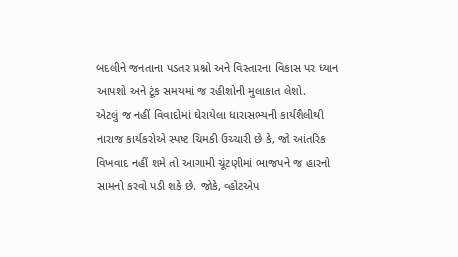બદલીને જનતાના પડતર પ્રશ્નો અને વિસ્તારના વિકાસ પર ધ્યાન આપશો અને ટૂંક સમયમાં જ રહીશોની મુલાકાત લેશો.
એટલું જ નહીં વિવાદોમાં ઘેરાયેલા ધારાસભ્યની કાર્યશૈલીથી નારાજ કાર્યકરોએ સ્પષ્ટ ચિમકી ઉચ્ચારી છે કે, જો આંતરિક વિખવાદ નહીં શમે તો આગામી ચૂંટણીમાં ભાજપને જ હારનો સામનો કરવો પડી શકે છે. જોકે, વ્હોટએપ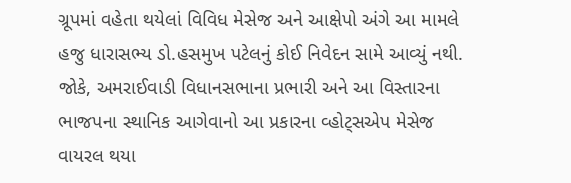ગ્રૂપમાં વહેતા થયેલાં વિવિધ મેસેજ અને આક્ષેપો અંગે આ મામલે હજુ ધારાસભ્ય ડો.હસમુખ પટેલનું કોઈ નિવેદન સામે આવ્યું નથી. જોકે, અમરાઈવાડી વિધાનસભાના પ્રભારી અને આ વિસ્તારના ભાજપના સ્થાનિક આગેવાનો આ પ્રકારના વ્હોટ્સએપ મેસેજ વાયરલ થયા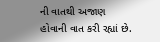ની વાતથી અજાણ હોવાની વાત કરી રહ્યાં છે.